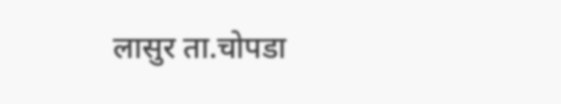लासुर ता.चोपडा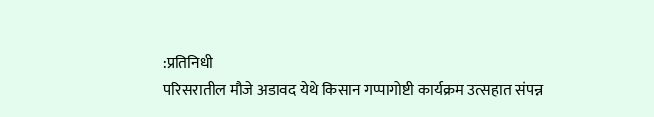:प्रतिनिधी
परिसरातील मौजे अडावद येथे किसान गप्पागोष्टी कार्यक्रम उत्सहात संपन्न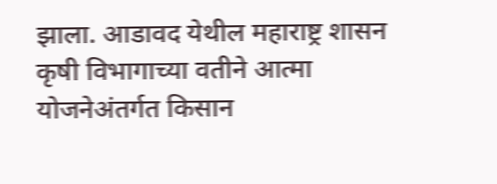झाला. आडावद येथील महाराष्ट्र शासन कृषी विभागाच्या वतीने आत्मा योजनेअंतर्गत किसान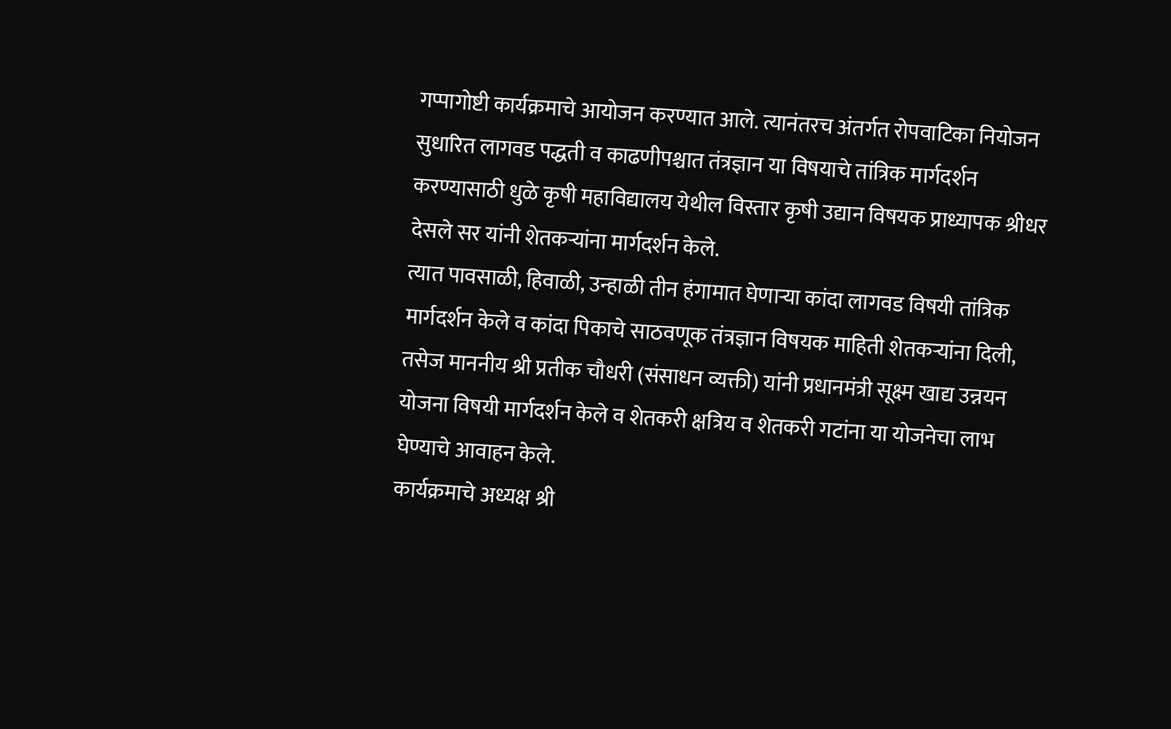गप्पागोष्टी कार्यक्रमाचे आयोजन करण्यात आले. त्यानंतरच अंतर्गत रोपवाटिका नियोजन सुधारित लागवड पद्धती व काढणीपश्चात तंत्रज्ञान या विषयाचे तांत्रिक मार्गदर्शन करण्यासाठी धुळे कृषी महाविद्यालय येथील विस्तार कृषी उद्यान विषयक प्राध्यापक श्रीधर देसले सर यांनी शेतकऱ्यांना मार्गदर्शन केले.
त्यात पावसाळी, हिवाळी, उन्हाळी तीन हंगामात घेणाऱ्या कांदा लागवड विषयी तांत्रिक मार्गदर्शन केले व कांदा पिकाचे साठवणूक तंत्रज्ञान विषयक माहिती शेतकऱ्यांना दिली, तसेज माननीय श्री प्रतीक चौधरी (संसाधन व्यक्ती) यांनी प्रधानमंत्री सूक्ष्म खाद्य उन्नयन योजना विषयी मार्गदर्शन केले व शेतकरी क्षत्रिय व शेतकरी गटांना या योजनेचा लाभ घेण्याचे आवाहन केले.
कार्यक्रमाचे अध्यक्ष श्री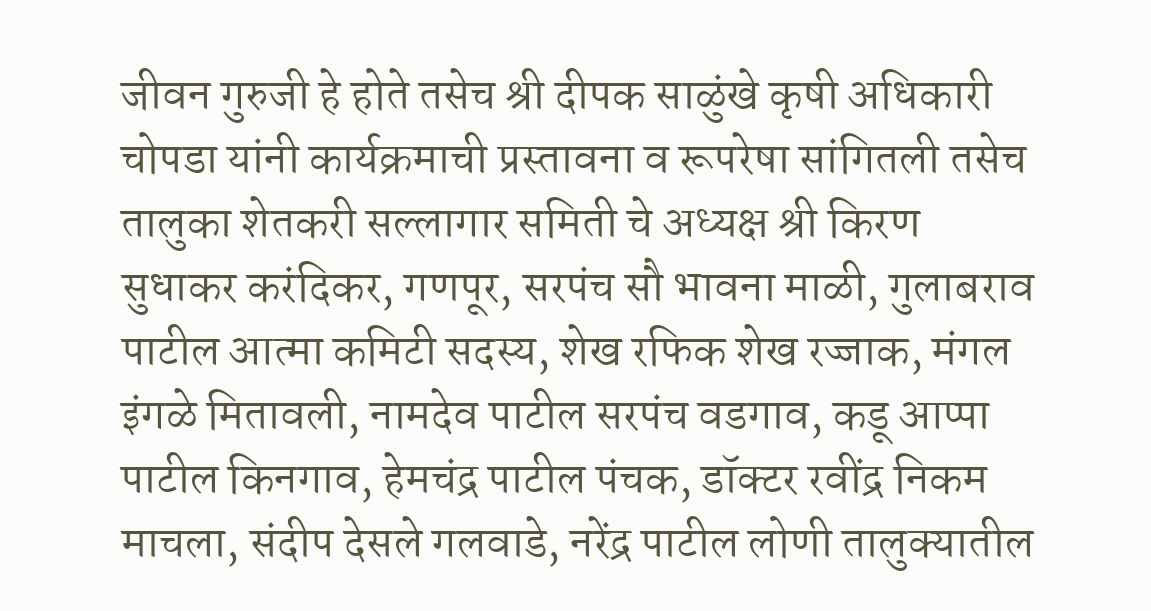जीवन गुरुजी हे होते तसेच श्री दीपक साळुंखे कृषी अधिकारी चोपडा यांनी कार्यक्रमाची प्रस्तावना व रूपरेषा सांगितली तसेच तालुका शेतकरी सल्लागार समिती चे अध्यक्ष श्री किरण सुधाकर करंदिकर, गणपूर, सरपंच सौ भावना माळी, गुलाबराव पाटील आत्मा कमिटी सदस्य, शेख रफिक शेख रज्जाक, मंगल इंगळे मितावली, नामदेव पाटील सरपंच वडगाव, कडू आप्पा पाटील किनगाव, हेमचंद्र पाटील पंचक, डॉक्टर रवींद्र निकम माचला, संदीप देसले गलवाडे, नरेंद्र पाटील लोणी तालुक्यातील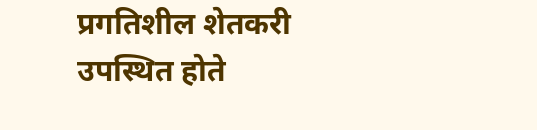प्रगतिशील शेतकरी उपस्थित होते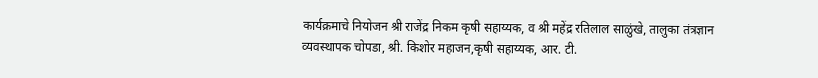कार्यक्रमाचे नियोजन श्री राजेंद्र निकम कृषी सहाय्यक, व श्री महेंद्र रतिलाल साळुंखे, तालुका तंत्रज्ञान व्यवस्थापक चोपडा, श्री. किशोर महाजन,कृषी सहाय्यक, आर. टी.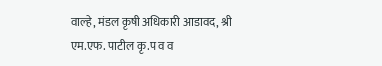वाल्हे, मंडल कृषी अधिकारी आडावद, श्री एम.एफ. पाटील कृ.प व व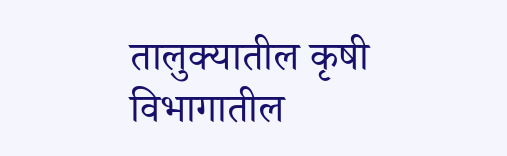तालुक्यातील कृषी विभागातील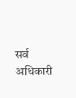सर्व अधिकारी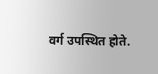वर्ग उपस्थित होते.